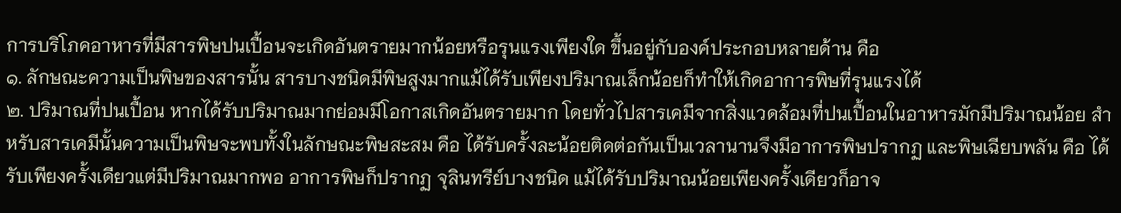การบริโภคอาหารที่มีสารพิษปนเปื้อนจะเกิดอันตรายมากน้อยหรือรุนแรงเพียงใด ขึ้นอยู่กับองค์ประกอบหลายด้าน คือ
๑. ลักษณะความเป็นพิษของสารนั้น สารบางชนิดมีพิษสูงมากแม้ได้รับเพียงปริมาณเล็กน้อยก็ทำให้เกิดอาการพิษที่รุนแรงได้
๒. ปริมาณที่ปนเปื้อน หากได้รับปริมาณมากย่อมมีโอกาสเกิดอันตรายมาก โดยทั่วไปสารเคมีจากสิ่งแวดล้อมที่ปนเปื้อนในอาหารมักมีปริมาณน้อย สำหรับสารเคมีนั้นความเป็นพิษจะพบทั้งในลักษณะพิษสะสม คือ ได้รับครั้งละน้อยติดต่อกันเป็นเวลานานจึงมีอาการพิษปรากฏ และพิษเฉียบพลัน คือ ได้รับเพียงครั้งเดียวแต่มีปริมาณมากพอ อาการพิษก็ปรากฏ จุลินทรีย์บางชนิด แม้ได้รับปริมาณน้อยเพียงครั้งเดียวก็อาจ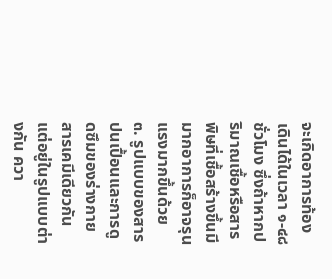จะเกิดอาการท้องเดินได้ในเวลา ๑-๔๘ ชั่วโมง ซึ่งถ้าหากปริมาณเชื้อหรือสารพิษที่เชื้อสร้างขึ้นมีมากอาการก็อาจรุนแรงมากขึ้นด้วย
๓. รูปแบบของสารปนเปื้อนและการดูดซึมของร่างกาย สารเคมีเดียวกันแต่อยู่ในรูปแบบต่างกัน ควา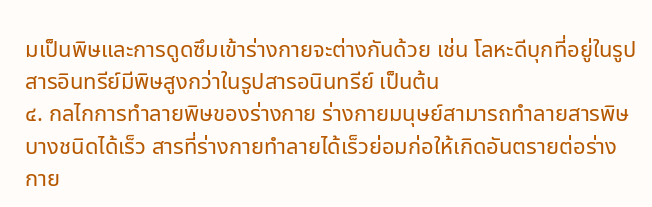มเป็นพิษและการดูดซึมเข้าร่างกายจะต่างกันด้วย เช่น โลหะดีบุกที่อยู่ในรูปสารอินทรีย์มีพิษสูงกว่าในรูปสารอนินทรีย์ เป็นต้น
๔. กลไกการทำลายพิษของร่างกาย ร่างกายมนุษย์สามารถทำลายสารพิษบางชนิดได้เร็ว สารที่ร่างกายทำลายได้เร็วย่อมก่อให้เกิดอันตรายต่อร่างกาย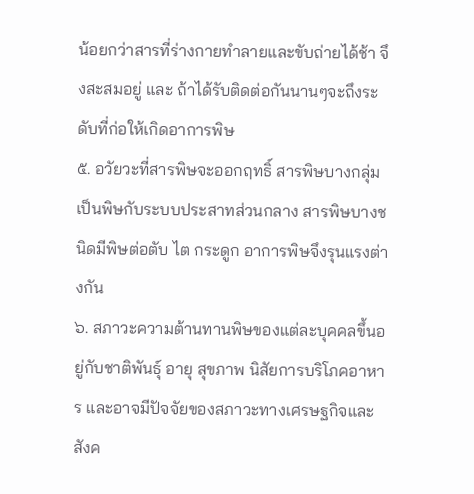น้อยกว่าสารที่ร่างกายทำลายและขับถ่ายได้ช้า จึงสะสมอยู่ และ ถ้าได้รับติดต่อกันนานๆจะถึงระดับที่ก่อให้เกิดอาการพิษ
๕. อวัยวะที่สารพิษจะออกฤทธิ์ สารพิษบางกลุ่มเป็นพิษกับระบบประสาทส่วนกลาง สารพิษบางชนิดมีพิษต่อตับ ไต กระดูก อาการพิษจึงรุนแรงต่างกัน
๖. สภาวะความต้านทานพิษของแต่ละบุคคลขึ้นอยู่กับชาติพันธุ์ อายุ สุขภาพ นิสัยการบริโภคอาหาร และอาจมีปัจจัยของสภาวะทางเศรษฐกิจและสังค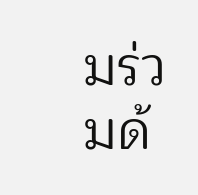มร่วมด้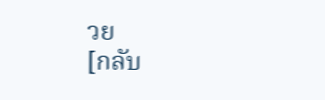วย
[กลับ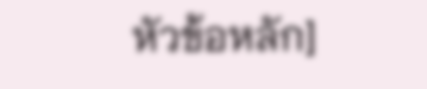หัวข้อหลัก]